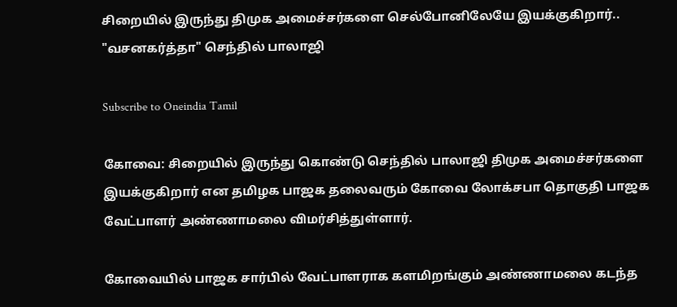சிறையில் இருந்து திமுக அமைச்சர்களை செல்போனிலேயே இயக்குகிறார்.. "வசனகர்த்தா" செந்தில் பாலாஜி

Subscribe to Oneindia Tamil

கோவை: சிறையில் இருந்து கொண்டு செந்தில் பாலாஜி திமுக அமைச்சர்களை இயக்குகிறார் என தமிழக பாஜக தலைவரும் கோவை லோக்சபா தொகுதி பாஜக வேட்பாளர் அண்ணாமலை விமர்சித்துள்ளார்.

கோவையில் பாஜக சார்பில் வேட்பாளராக களமிறங்கும் அண்ணாமலை கடந்த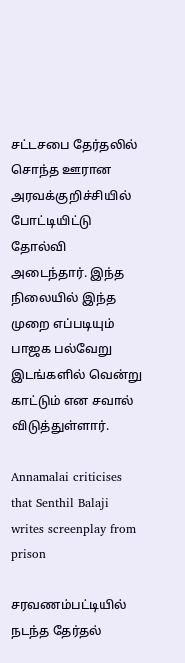சட்டசபை தேர்தலில் சொந்த ஊரான அரவக்குறிச்சியில் போட்டியிட்டு தோல்வி அடைந்தார். இந்த நிலையில் இந்த முறை எப்படியும் பாஜக பல்வேறு இடங்களில் வென்று காட்டும் என சவால் விடுத்துள்ளார்.

Annamalai criticises that Senthil Balaji writes screenplay from prison

சரவணம்பட்டியில் நடந்த தேர்தல்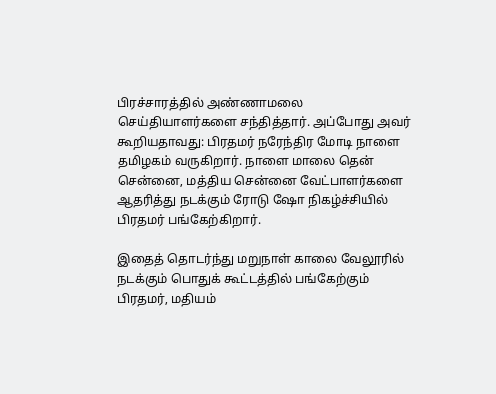பிரச்சாரத்தில் அண்ணாமலை செய்தியாளர்களை சந்தித்தார். அப்போது அவர் கூறியதாவது: பிரதமர் நரேந்திர மோடி நாளை தமிழகம் வருகிறார். நாளை மாலை தென் சென்னை, மத்திய சென்னை வேட்பாளர்களை ஆதரித்து நடக்கும் ரோடு ஷோ நிகழ்ச்சியில் பிரதமர் பங்கேற்கிறார்.

இதைத் தொடர்ந்து மறுநாள் காலை வேலூரில் நடக்கும் பொதுக் கூட்டத்தில் பங்கேற்கும் பிரதமர், மதியம்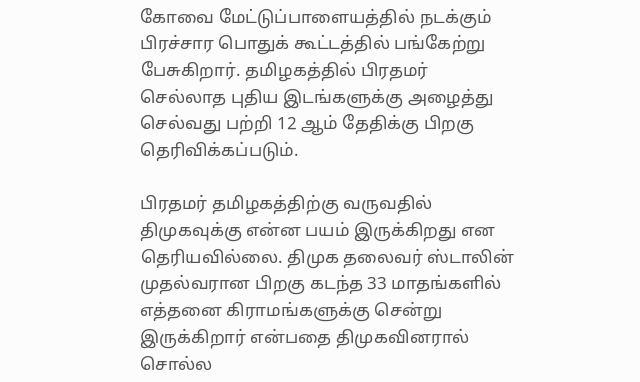கோவை மேட்டுப்பாளையத்தில் நடக்கும் பிரச்சார பொதுக் கூட்டத்தில் பங்கேற்று பேசுகிறார். தமிழகத்தில் பிரதமர் செல்லாத புதிய இடங்களுக்கு அழைத்து செல்வது பற்றி 12 ஆம் தேதிக்கு பிறகு தெரிவிக்கப்படும்.

பிரதமர் தமிழகத்திற்கு வருவதில் திமுகவுக்கு என்ன பயம் இருக்கிறது என தெரியவில்லை. திமுக தலைவர் ஸ்டாலின் முதல்வரான பிறகு கடந்த 33 மாதங்களில் எத்தனை கிராமங்களுக்கு சென்று இருக்கிறார் என்பதை திமுகவினரால் சொல்ல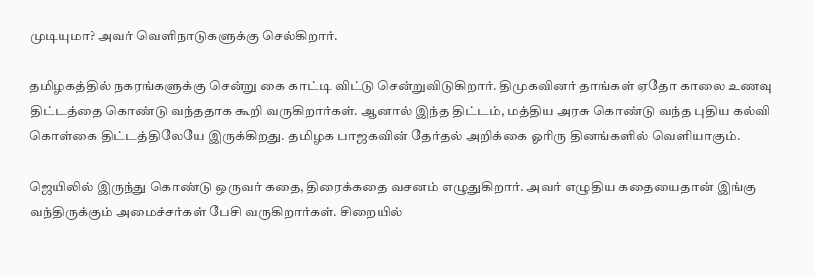முடியுமா? அவர் வெளிநாடுகளுக்கு செல்கிறார்.

தமிழகத்தில் நகரங்களுக்கு சென்று கை காட்டி விட்டு சென்றுவிடுகிறார். திமுகவினர் தாங்கள் ஏதோ காலை உணவு திட்டத்தை கொண்டு வந்ததாக கூறி வருகிறார்கள். ஆனால் இந்த திட்டம், மத்திய அரசு கொண்டு வந்த புதிய கல்வி கொள்கை திட்டத்திலேயே இருக்கிறது. தமிழக பாஜகவின் தேர்தல் அறிக்கை ஓரிரு தினங்களில் வெளியாகும்.

ஜெயிலில் இருந்து கொண்டு ஒருவர் கதை, திரைக்கதை வசனம் எழுதுகிறார். அவர் எழுதிய கதையைதான் இங்கு வந்திருக்கும் அமைச்சர்கள் பேசி வருகிறார்கள். சிறையில்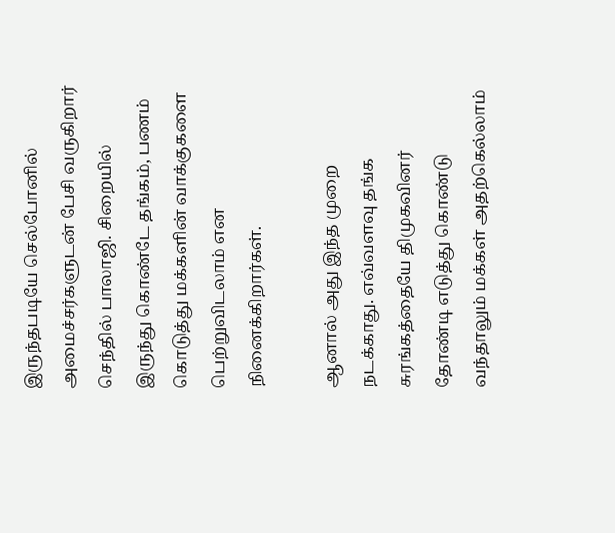இருந்தபடியே செல்போனில் அமைச்சர்களுடன் பேசி வருகிறார் செந்தில் பாலாஜி. சிறையில் இருந்து கொண்டே தங்கம், பணம் கொடுத்து மக்களின் வாக்குகளை பெற்றுவிடலாம் என நினைக்கிறார்கள்.

ஆனால் அது இந்த முறை நடக்காது. எவ்வளவு தங்க சுரங்கத்தையே திமுகவினர் தோண்டி எடுத்து கொண்டு வந்தாலும் மக்கள் அதற்கெல்லாம்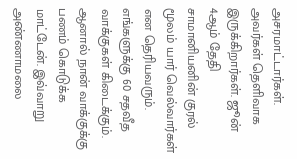அசரமாட்டார்கள். அவர்கள் தெளிவாக இருக்கிறார்கள். ஜூன் 4ஆம் தேதி சாமானியனின் குரல் மூலம் யார் வெல்வார்கள் என தெரியவரும். எங்களுக்கு 60 சதவீத வாக்குகள் கிடைக்கும். ஆனால் நான் வாக்குக்கு பணம் கொடுக்க மாட்டேன். இவ்வாறு அண்ணாமலை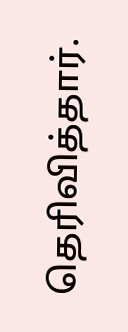தெரிவித்தார்.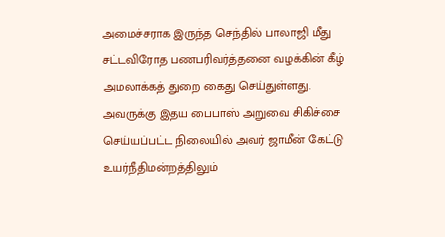அமைச்சராக இருந்த செந்தில் பாலாஜி மீது சட்டவிரோத பணபரிவர்த்தனை வழக்கின் கீழ் அமலாக்கத் துறை கைது செய்துள்ளது. அவருக்கு இதய பைபாஸ் அறுவை சிகிச்சை செய்யப்பட்ட நிலையில் அவர் ஜாமீன் கேட்டு உயர்நீதிமன்றத்திலும்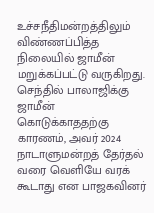உச்சநீதிமன்றத்திலும் விண்ணப்பித்த நிலையில் ஜாமீன் மறுக்கப்பட்டு வருகிறது. செந்தில் பாலாஜிக்கு ஜாமீன் கொடுக்காததற்கு காரணம், அவர் 2024 நாடாளுமன்றத் தேர்தல் வரை வெளியே வரக் கூடாது என பாஜகவினர்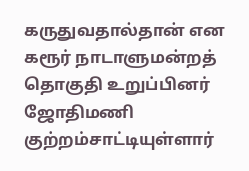கருதுவதால்தான் என கரூர் நாடாளுமன்றத் தொகுதி உறுப்பினர் ஜோதிமணி குற்றம்சாட்டியுள்ளார்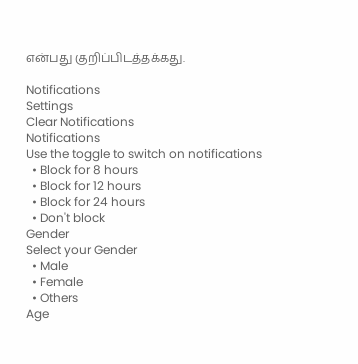என்பது குறிப்பிடத்தக்கது.

Notifications
Settings
Clear Notifications
Notifications
Use the toggle to switch on notifications
  • Block for 8 hours
  • Block for 12 hours
  • Block for 24 hours
  • Don't block
Gender
Select your Gender
  • Male
  • Female
  • Others
Age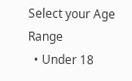Select your Age Range
  • Under 18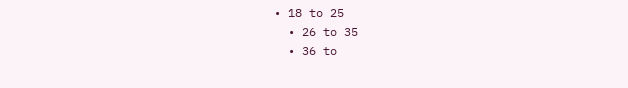• 18 to 25
  • 26 to 35
  • 36 to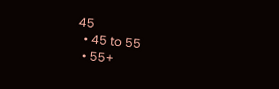45
  • 45 to 55
  • 55+